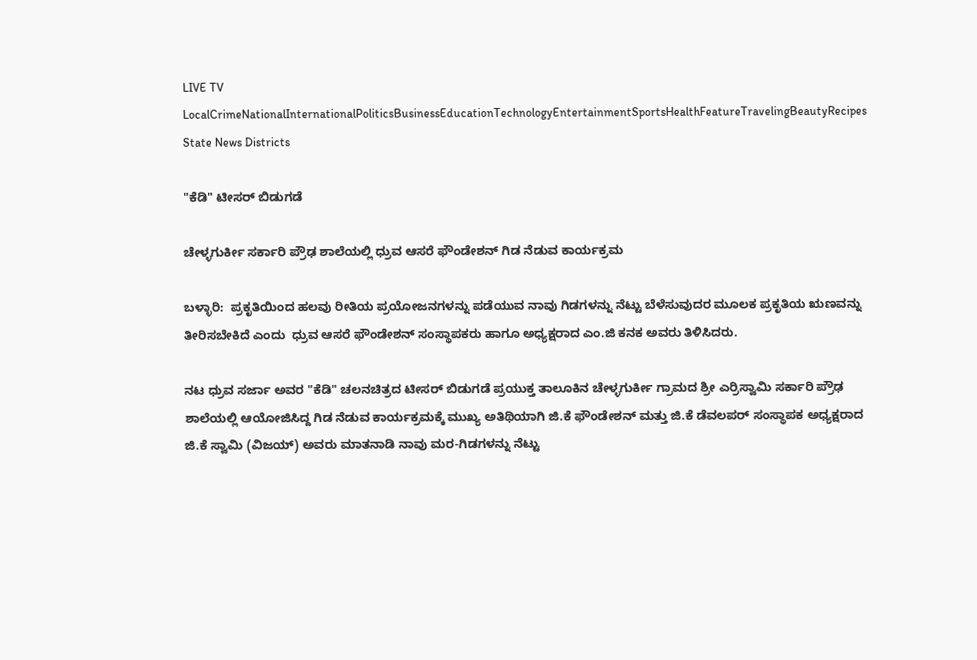LIVE TV LocalCrimeNationalInternationalPoliticsBusinessEducationTechnologyEntertainmentSportsHealthFeatureTravelingBeautyRecipes
State News Districts

"ಕೆಡಿ" ಟೀಸರ್ ಬಿಡುಗಡೆ

ಚೇಳ್ಳಗುರ್ಕೀ ಸರ್ಕಾರಿ ಪ್ರೌಢ ಶಾಲೆಯಲ್ಲಿ ಧ್ರುವ ಆಸರೆ ಫೌಂಡೇಶನ್ ಗಿಡ ನೆಡುವ ಕಾರ್ಯಕ್ರಮ

ಬಳ್ಳಾರಿ:  ಪ್ರಕೃತಿಯಿಂದ ಹಲವು ರೀತಿಯ ಪ್ರಯೋಜನಗಳನ್ನು ಪಡೆಯುವ ನಾವು ಗಿಡಗಳನ್ನು ನೆಟ್ಟು ಬೆಳೆಸುವುದರ ಮೂಲಕ ಪ್ರಕೃತಿಯ ಋಣವನ್ನು ತೀರಿಸಬೇಕಿದೆ ಎಂದು  ಧ್ರುವ ಆಸರೆ ಫೌಂಡೇಶನ್ ಸಂಸ್ಥಾಪಕರು ಹಾಗೂ ಅಧ್ಯಕ್ಷರಾದ ಎಂ.ಜಿ ಕನಕ ಅವರು ತಿಳಿಸಿದರು.

ನಟ ಧ್ರುವ ಸರ್ಜಾ ಅವರ "ಕೆಡಿ" ಚಲನಚಿತ್ರದ ಟೀಸರ್ ಬಿಡುಗಡೆ ಪ್ರಯುಕ್ತ ತಾಲೂಕಿನ ಚೇಳ್ಳಗುರ್ಕೀ ಗ್ರಾಮದ ಶ್ರೀ ಎರ್ರಿಸ್ವಾಮಿ ಸರ್ಕಾರಿ ಪ್ರೌಢ ಶಾಲೆಯಲ್ಲಿ ಆಯೋಜಿಸಿದ್ದ ಗಿಡ ನೆಡುವ ಕಾರ್ಯಕ್ರಮಕ್ಕೆ ಮುಖ್ಯ ಅತಿಥಿಯಾಗಿ ಜಿ.ಕೆ ಫೌಂಡೇಶನ್ ಮತ್ತು ಜಿ.ಕೆ ಡೆವಲಪರ್ ಸಂಸ್ಥಾಪಕ ಅಧ್ಯಕ್ಷರಾದ ಜಿ.ಕೆ ಸ್ವಾಮಿ (ವಿಜಯ್) ಅವರು ಮಾತನಾಡಿ ನಾವು ಮರ-ಗಿಡಗಳನ್ನು ನೆಟ್ಟು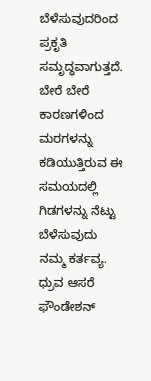ಬೆಳೆಸುವುದರಿಂದ ಪ್ರಕೃತಿ ಸಮೃದ್ಧವಾಗುತ್ತದೆ. ಬೇರೆ ಬೇರೆ ಕಾರಣಗಳಿಂದ ಮರಗಳನ್ನು ಕಡಿಯುತ್ತಿರುವ ಈ ಸಮಯದಲ್ಲಿ ಗಿಡಗಳನ್ನು ನೆಟ್ಟು ಬೆಳೆಸುವುದು ನಮ್ಮ ಕರ್ತವ್ಯ. ಧ್ರುವ ಆಸರೆ ಫೌಂಡೇಶನ್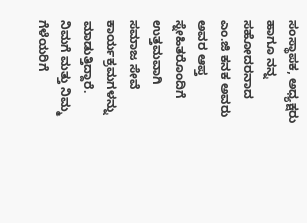ಸಂಸ್ಥಾಪಕ, ಅಧ್ಯಕ್ಷರು ಹಾಗೂ ನನ್ನ ಸಹೋದರನಾದ ಎಂ.ಜಿ ಕನಕ ಅವರು ಅವರ ಆಪ್ತ ಸ್ನೇಹಿತರೊಂದಿಗೆ ಉತ್ತಮವಾಗಿ ಸಮಾಜ ಸೇವೆ ಕಾರ್ಯಕ್ರಮಗಳನ್ನು ಮಾಡುತ್ತಿದ್ದಾರೆ. ನಿಮಗೆ ಮತ್ತು ನಿಮ್ಮ ಗೆಳೆಯರಿಗೆ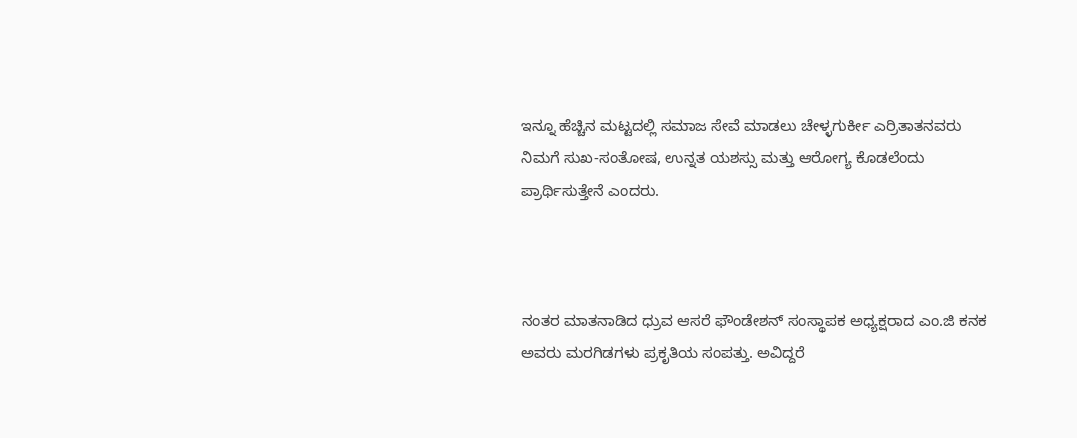ಇನ್ನೂ ಹೆಚ್ಚಿನ ಮಟ್ಟದಲ್ಲಿ ಸಮಾಜ ಸೇವೆ ಮಾಡಲು ಚೇಳ್ಳಗುರ್ಕೀ ಎರ್ರಿತಾತನವರು ನಿಮಗೆ ಸುಖ-ಸಂತೋಷ, ಉನ್ನತ ಯಶಸ್ಸು ಮತ್ತು ಆರೋಗ್ಯ ಕೊಡಲೆಂದು ಪ್ರಾರ್ಥಿಸುತ್ತೇನೆ ಎಂದರು.



ನಂತರ ಮಾತನಾಡಿದ ಧ್ರುವ ಆಸರೆ ಫೌಂಡೇಶನ್ ಸಂಸ್ಥಾಪಕ ಅಧ್ಯಕ್ಷರಾದ ಎಂ.ಜಿ ಕನಕ ಅವರು ಮರಗಿಡಗಳು ಪ್ರಕೃತಿಯ ಸಂಪತ್ತು. ಅವಿದ್ದರೆ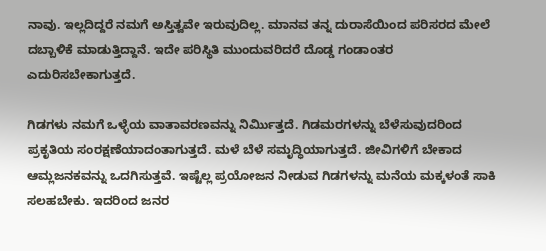ನಾವು. ಇಲ್ಲದಿದ್ದರೆ ನಮಗೆ ಅಸ್ತಿತ್ವವೇ ಇರುವುದಿಲ್ಲ. ಮಾನವ ತನ್ನ ದುರಾಸೆಯಿಂದ ಪರಿಸರದ ಮೇಲೆ ದಬ್ಬಾಳಿಕೆ ಮಾಡುತ್ತಿದ್ದಾನೆ. ಇದೇ ಪರಿಸ್ಥಿತಿ ಮುಂದುವರಿದರೆ ದೊಡ್ಡ ಗಂಡಾಂತರ ಎದುರಿಸಬೇಕಾಗುತ್ತದೆ.

ಗಿಡಗಳು ನಮಗೆ ಒಳ್ಳೆಯ ವಾತಾವರಣವನ್ನು ನಿರ್ಮಿುತ್ತದೆ. ಗಿಡಮರಗಳನ್ನು ಬೆಳೆಸುವುದರಿಂದ ಪ್ರಕೃತಿಯ ಸಂರಕ್ಷಣೆಯಾದಂತಾಗುತ್ತದೆ. ಮಳೆ ಬೆಳೆ ಸಮೃದ್ಧಿಯಾಗುತ್ತದೆ. ಜೀವಿಗಳಿಗೆ ಬೇಕಾದ ಆಮ್ಲಜನಕವನ್ನು ಒದಗಿಸುತ್ತವೆ. ಇಷ್ಟೆಲ್ಲ ಪ್ರಯೋಜನ ನೀಡುವ ಗಿಡಗಳನ್ನು ಮನೆಯ ಮಕ್ಕಳಂತೆ ಸಾಕಿ ಸಲಹಬೇಕು. ಇದರಿಂದ ಜನರ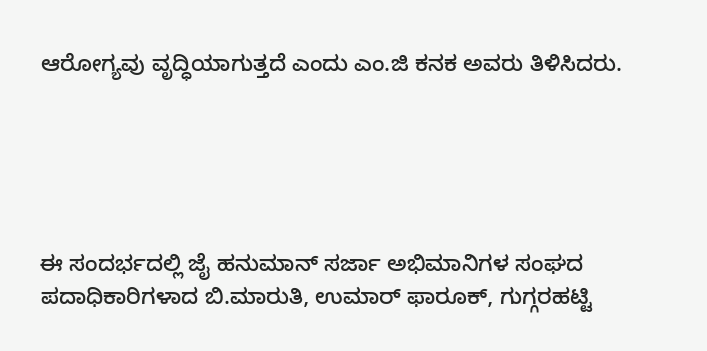ಆರೋಗ್ಯವು ವೃದ್ಧಿಯಾಗುತ್ತದೆ ಎಂದು ಎಂ.ಜಿ ಕನಕ ಅವರು ತಿಳಿಸಿದರು.





ಈ ಸಂದರ್ಭದಲ್ಲಿ ಜೈ ಹನುಮಾನ್ ಸರ್ಜಾ ಅಭಿಮಾನಿಗಳ ಸಂಘದ ಪದಾಧಿಕಾರಿಗಳಾದ ಬಿ.ಮಾರುತಿ, ಉಮಾರ್ ಫಾರೂಕ್, ಗುಗ್ಗರಹಟ್ಟಿ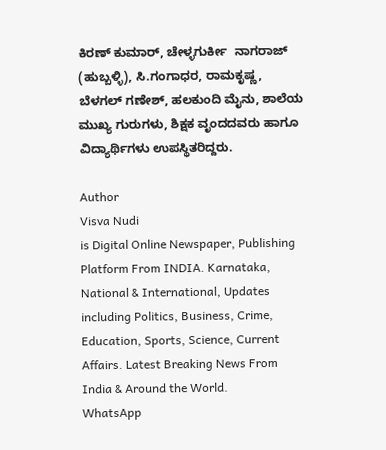ಕಿರಣ್ ಕುಮಾರ್, ಚೇಳ್ಳಗುರ್ಕೀ  ನಾಗರಾಜ್ (ಹುಬ್ಬಳ್ಳಿ), ಸಿ.ಗಂಗಾಧರ, ರಾಮಕೃಷ್ಣ, ಬೆಳಗಲ್ ಗಣೇಶ್, ಹಲಕುಂದಿ ಮೈನು, ಶಾಲೆಯ ಮುಖ್ಯ ಗುರುಗಳು, ಶಿಕ್ಷಕ ವೃಂದದವರು ಹಾಗೂ ವಿದ್ಯಾರ್ಥಿಗಳು ಉಪಸ್ಥಿತರಿದ್ದರು.

Author
Visva Nudi
is Digital Online Newspaper, Publishing Platform From INDIA. Karnataka, National & International, Updates including Politics, Business, Crime, Education, Sports, Science, Current Affairs. Latest Breaking News From India & Around the World.
WhatsApp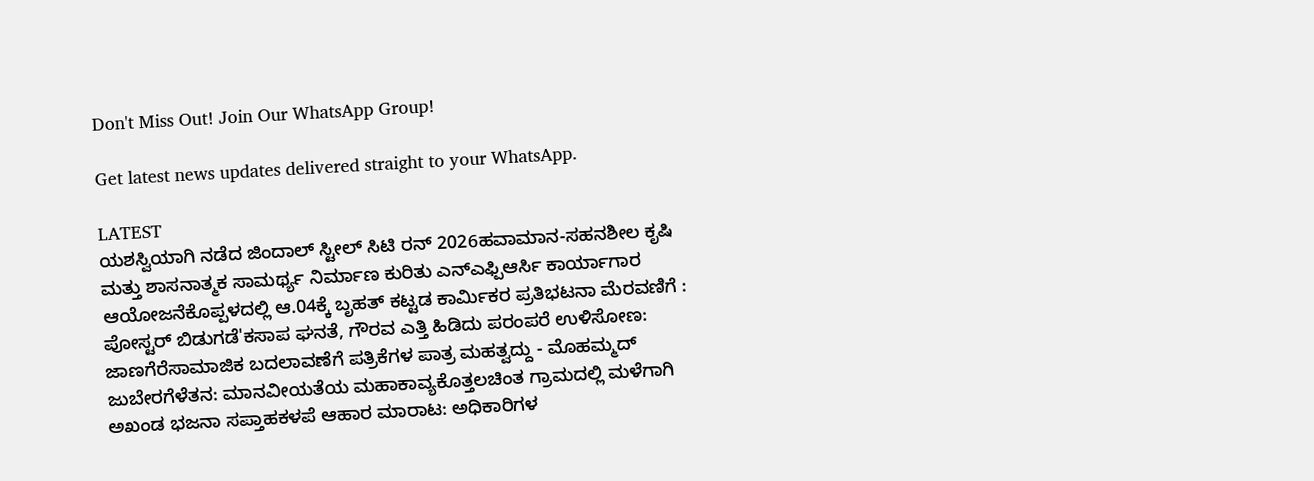Don't Miss Out! Join Our WhatsApp Group!

Get latest news updates delivered straight to your WhatsApp.

LATEST
ಯಶಸ್ವಿಯಾಗಿ ನಡೆದ ಜಿಂದಾಲ್ ಸ್ಟೀಲ್ ಸಿಟಿ ರನ್ 2026ಹವಾಮಾನ-ಸಹನಶೀಲ ಕೃಷಿ ಮತ್ತು ಶಾಸನಾತ್ಮಕ ಸಾಮರ್ಥ್ಯ ನಿರ್ಮಾಣ ಕುರಿತು ಎನ್ಎಫ್ಪಿಆರ್ಸಿ ಕಾರ್ಯಾಗಾರ ಆಯೋಜನೆಕೊಪ್ಪಳದಲ್ಲಿ ಆ.04ಕ್ಕೆ ಬೃಹತ್ ಕಟ್ಟಡ ಕಾರ್ಮಿಕರ ಪ್ರತಿಭಟನಾ ಮೆರವಣಿಗೆ : ಪೋಸ್ಟರ್ ಬಿಡುಗಡೆ'ಕಸಾಪ ಘನತೆ, ಗೌರವ ಎತ್ತಿ ಹಿಡಿದು ಪರಂಪರೆ ಉಳಿಸೋಣ: ಜಾಣಗೆರೆಸಾಮಾಜಿಕ ಬದಲಾವಣೆಗೆ ಪತ್ರಿಕೆಗಳ ಪಾತ್ರ ಮಹತ್ವದ್ದು - ಮೊಹಮ್ಮದ್ ಜುಬೇರಗೆಳೆತನ: ಮಾನವೀಯತೆಯ ಮಹಾಕಾವ್ಯಕೊತ್ತಲಚಿಂತ ಗ್ರಾಮದಲ್ಲಿ ಮಳೆಗಾಗಿ ಅಖಂಡ ಭಜನಾ ಸಪ್ತಾಹಕಳಪೆ ಆಹಾರ ಮಾರಾಟ: ಅಧಿಕಾರಿಗಳ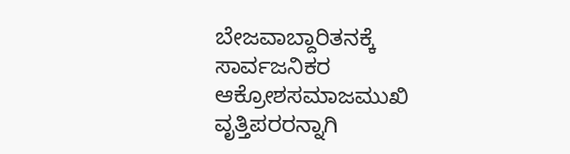ಬೇಜವಾಬ್ದಾರಿತನಕ್ಕೆ ಸಾರ್ವಜನಿಕರ ಆಕ್ರೋಶಸಮಾಜಮುಖಿ ವೃತ್ತಿಪರರನ್ನಾಗಿ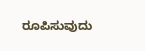ರೂಪಿಸುವುದು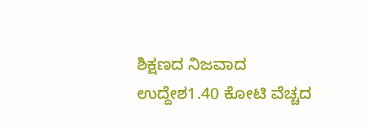ಶಿಕ್ಷಣದ ನಿಜವಾದ ಉದ್ದೇಶ1.40 ಕೋಟಿ ವೆಚ್ಚದ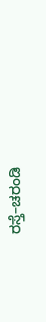ರಸ್ತೆ–ಚರಂಡಿ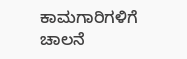ಕಾಮಗಾರಿಗಳಿಗೆ ಚಾಲನೆ